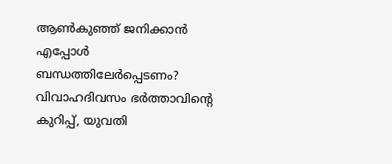ആൺകുഞ്ഞ് ജനിക്കാൻ എപ്പോൾ ബന്ധത്തിലേർപ്പെടണം? വിവാഹദിവസം ഭർത്താവിന്റെ കുറിപ്പ്, യുവതി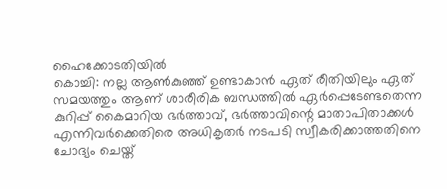ഹൈക്കോടതിയിൽ
കൊച്ചി: നല്ല ആൺകുഞ്ഞ് ഉണ്ടാകാൻ ഏത് രീതിയിലും ഏത് സമയത്തും ആണ് ശാരീരിക ബന്ധത്തിൽ ഏർപ്പെടേണ്ടതെന്ന കുറിപ്പ് കൈമാറിയ ഭർത്താവ്, ഭർത്താവിന്റെ മാതാപിതാക്കൾ എന്നിവർക്കെതിരെ അധികൃതർ നടപടി സ്വീകരിക്കാത്തതിനെ ചോദ്യം ചെയ്ത്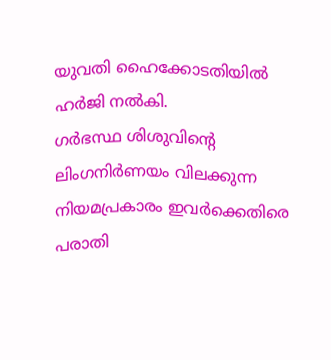യുവതി ഹൈക്കോടതിയിൽ ഹർജി നൽകി.
ഗർഭസ്ഥ ശിശുവിന്റെ ലിംഗനിർണയം വിലക്കുന്ന നിയമപ്രകാരം ഇവർക്കെതിരെ പരാതി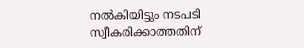നൽകിയിട്ടും നടപടി സ്വീകരിക്കാത്തതിന്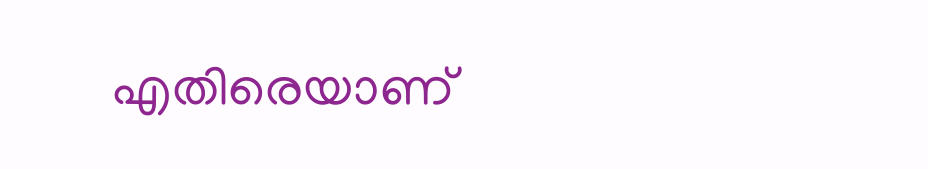എതിരെയാണ്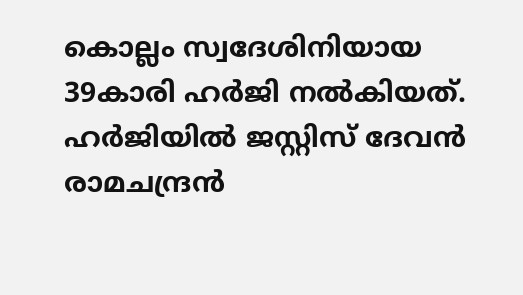കൊല്ലം സ്വദേശിനിയായ 39കാരി ഹർജി നൽകിയത്. ഹർജിയിൽ ജസ്റ്റിസ് ദേവൻ രാമചന്ദ്രൻ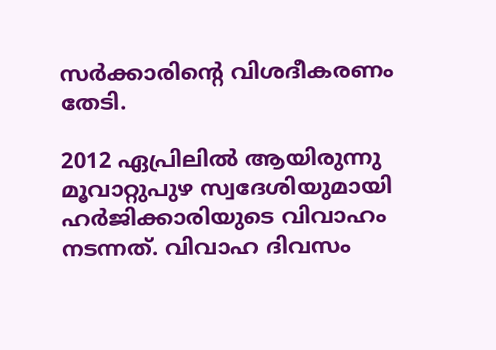സർക്കാരിന്റെ വിശദീകരണം തേടി.

2012 ഏപ്രിലിൽ ആയിരുന്നു മൂവാറ്റുപുഴ സ്വദേശിയുമായി ഹർജിക്കാരിയുടെ വിവാഹം നടന്നത്. വിവാഹ ദിവസം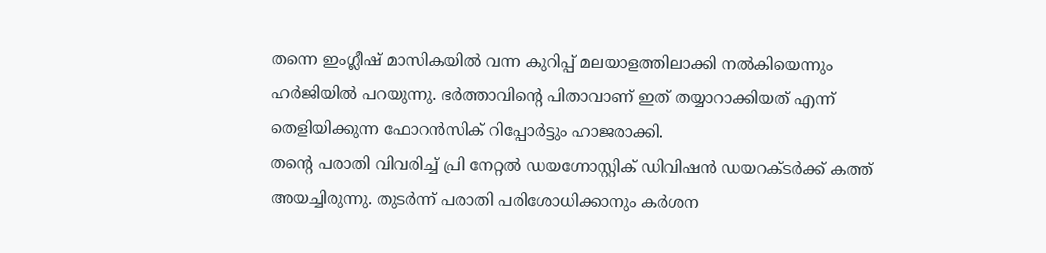തന്നെ ഇംഗ്ലീഷ് മാസികയിൽ വന്ന കുറിപ്പ് മലയാളത്തിലാക്കി നൽകിയെന്നും ഹർജിയിൽ പറയുന്നു. ഭർത്താവിന്റെ പിതാവാണ് ഇത് തയ്യാറാക്കിയത് എന്ന് തെളിയിക്കുന്ന ഫോറൻസിക് റിപ്പോർട്ടും ഹാജരാക്കി.
തന്റെ പരാതി വിവരിച്ച് പ്രി നേറ്റൽ ഡയഗ്നോസ്റ്റിക് ഡിവിഷൻ ഡയറക്ടർക്ക് കത്ത് അയച്ചിരുന്നു. തുടർന്ന് പരാതി പരിശോധിക്കാനും കർശന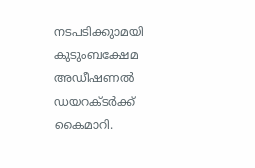നടപടിക്കുാമയി കുടുംബക്ഷേമ അഡീഷണൽ ഡയറക്ടർക്ക് കൈമാറി.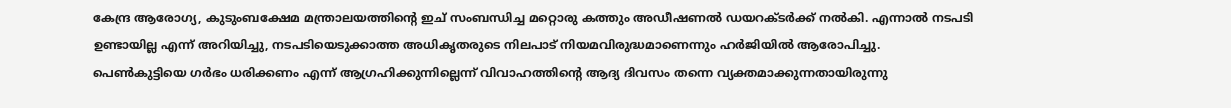കേന്ദ്ര ആരോഗ്യ, കുടുംബക്ഷേമ മന്ത്രാലയത്തിന്റെ ഇച് സംബന്ധിച്ച മറ്റൊരു കത്തും അഡീഷണൽ ഡയറക്ടർക്ക് നൽകി. എന്നാൽ നടപടി ഉണ്ടായില്ല എന്ന് അറിയിച്ചു, നടപടിയെടുക്കാത്ത അധികൃതരുടെ നിലപാട് നിയമവിരുദ്ധമാണെന്നും ഹർജിയിൽ ആരോപിച്ചു.
പെൺകുട്ടിയെ ഗർഭം ധരിക്കണം എന്ന് ആഗ്രഹിക്കുന്നില്ലെന്ന് വിവാഹത്തിന്റെ ആദ്യ ദിവസം തന്നെ വ്യക്തമാക്കുന്നതായിരുന്നു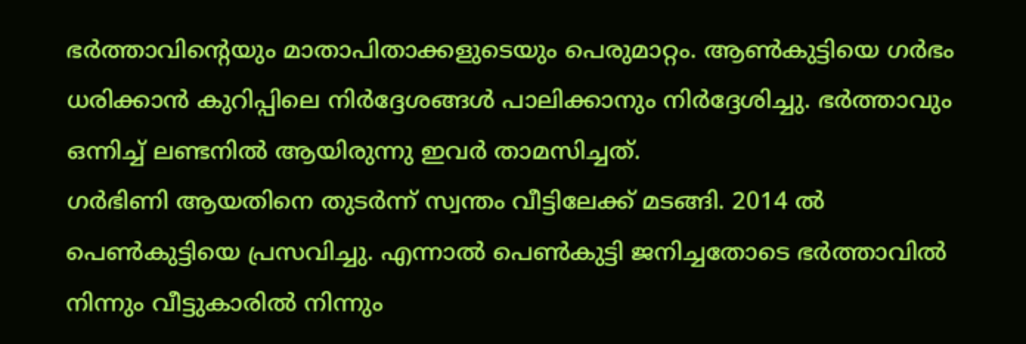ഭർത്താവിന്റെയും മാതാപിതാക്കളുടെയും പെരുമാറ്റം. ആൺകുട്ടിയെ ഗർഭം ധരിക്കാൻ കുറിപ്പിലെ നിർദ്ദേശങ്ങൾ പാലിക്കാനും നിർദ്ദേശിച്ചു. ഭർത്താവും ഒന്നിച്ച് ലണ്ടനിൽ ആയിരുന്നു ഇവർ താമസിച്ചത്.
ഗർഭിണി ആയതിനെ തുടർന്ന് സ്വന്തം വീട്ടിലേക്ക് മടങ്ങി. 2014 ൽ പെൺകുട്ടിയെ പ്രസവിച്ചു. എന്നാൽ പെൺകുട്ടി ജനിച്ചതോടെ ഭർത്താവിൽ നിന്നും വീട്ടുകാരിൽ നിന്നും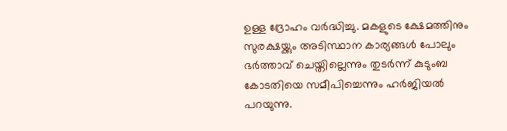ഉള്ള ദ്രോഹം വർദ്ധിച്ചു. മകളുടെ ക്ഷേമത്തിനും സുരക്ഷയ്ക്കും അടിസ്ഥാന കാര്യങ്ങൾ പോലും ഭർത്താവ് ചെയ്തില്ലെന്നും തുടർന്ന് കുടുംബ കോടതിയെ സമീപിച്ചെന്നും ഹർജിയൽ പറയുന്നു.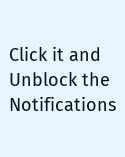Click it and Unblock the Notifications